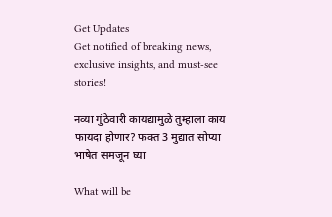Get Updates
Get notified of breaking news, exclusive insights, and must-see stories!

नव्या गुंठेवारी कायद्यामुळे तुम्हाला काय फायदा होणार? फक्त 3 मुद्यात सोप्या भाषेत समजून घ्या

What will be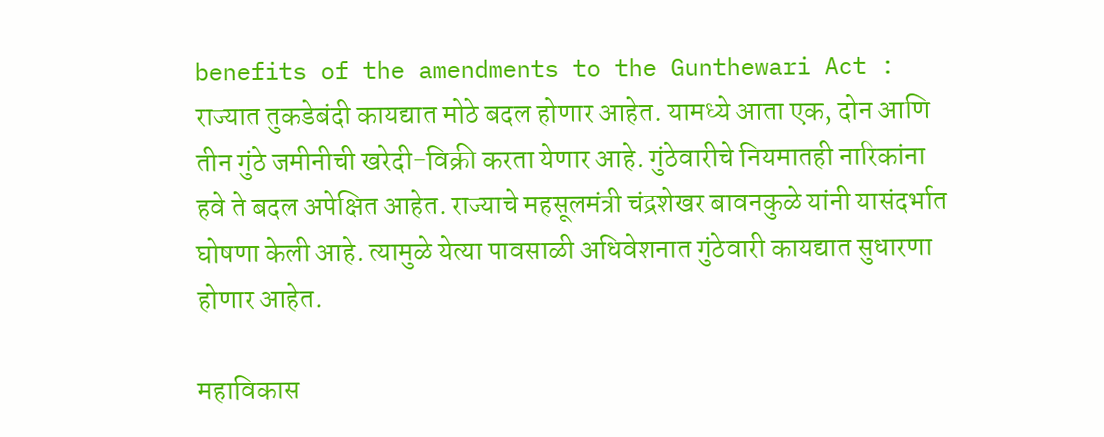benefits of the amendments to the Gunthewari Act : राज्यात तुकडेबंदी कायद्यात मोठे बदल होणार आहेत. यामध्ये आता एक, दोन आणि तीन गुंठे जमीनीची खरेदी-विक्री करता येणार आहे. गुंठेवारीचे नियमातही नारिकांना हवे ते बदल अपेक्षित आहेत. राज्याचे महसूलमंत्री चंद्रशेखर बावनकुळे यांनी यासंदर्भात घोषणा केली आहे. त्यामुळे येत्या पावसाळी अधिवेशनात गुंठेवारी कायद्यात सुधारणा होणार आहेत.

महाविकास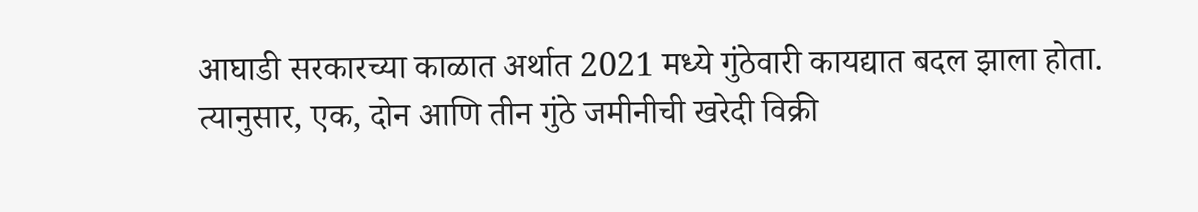आघाडी सरकारच्या काळात अर्थात 2021 मध्ये गुंठेवारी कायद्यात बदल झाला होता. त्यानुसार, एक, दोन आणि तीन गुंठे जमीनीची खरेदी विक्री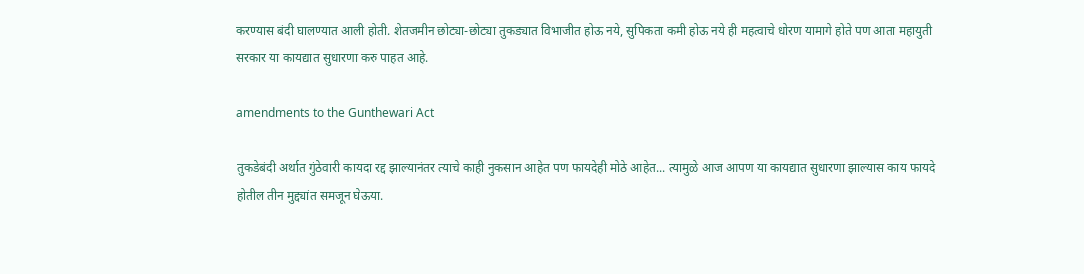करण्यास बंदी घालण्यात आली होती. शेतजमीन छोट्या-छोट्या तुकड्यात विभाजीत होऊ नये, सुपिकता कमी होऊ नये ही महत्वाचे धोरण यामागे होते पण आता महायुती सरकार या कायद्यात सुधारणा करु पाहत आहे.

amendments to the Gunthewari Act

तुकडेबंदी अर्थात गुंठेवारी कायदा रद्द झाल्यानंतर त्याचे काही नुकसान आहेत पण फायदेही मोठे आहेत... त्यामुळे आज आपण या कायद्यात सुधारणा झाल्यास काय फायदे होतील तीन मुद्द्यांत समजून घेऊया.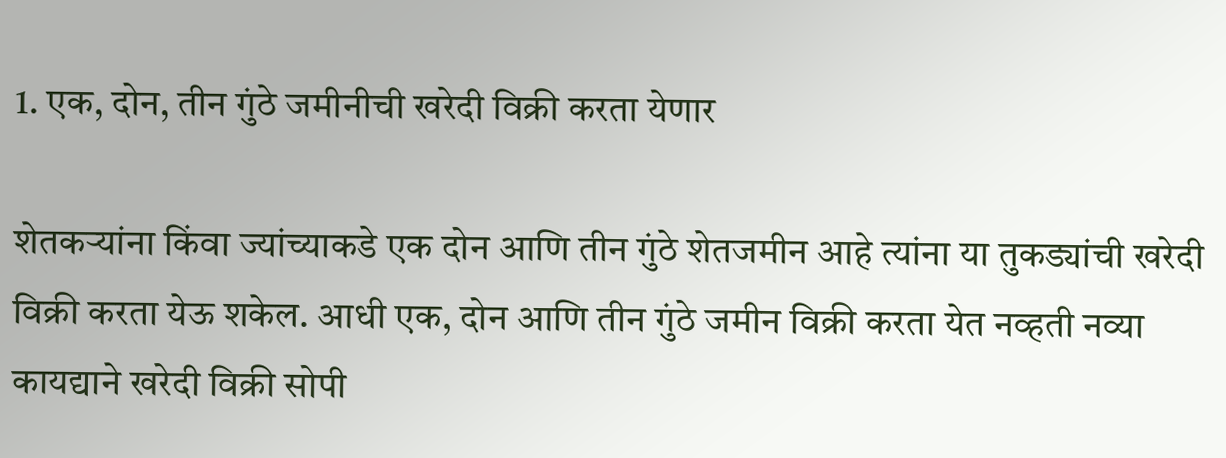1. एक, दोन, तीन गुंठे जमीनीची खरेदी विक्री करता येणार

शेतकऱ्यांना किंवा ज्यांच्याकडे एक दोन आणि तीन गुंठे शेतजमीन आहे त्यांना या तुकड्यांची खरेदी विक्री करता येऊ शकेल. आधी एक, दोन आणि तीन गुंठे जमीन विक्री करता येत नव्हती नव्या कायद्याने खरेदी विक्री सोपी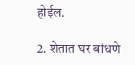होईल.

2. शेतात घर बांधणे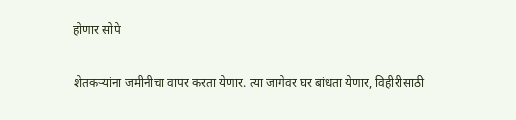होणार सोपे

शेतकऱ्यांना जमीनीचा वापर करता येणार. त्या जागेवर घर बांधता येणार, विहीरीसाठी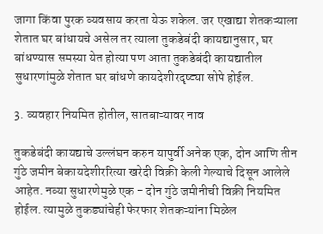जागा किंवा पुरक व्यवसाय करता येऊ शकेल. जर एखाद्या शेतकऱ्याला शेतात घर बांधायचे असेल तर त्याला तुकडेबंदी कायद्यानुसार, घर बांधण्यास समस्या येत होत्या पण आता तुकडेबंदी कायद्यातील सुधारणांमुळे शेतात घर बांधणे कायदेशीरदृष्ट्या सोपे होईल.

3. व्यवहार नियमित होतील, सातबाऱ्यावर नाव

तुकडेबंदी कायद्याचे उल्लंघन करुन यापुर्वी अनेक एक, दोन आणि तीन गुंठे जमीन बेकायदेशीररित्या खरेदी विक्री केली गेल्याचे दिसून आलेले आहेत. नव्या सुधारणेमुळे एक - दोन गुंठे जमीनीची विक्री नियमित होईल. त्यामुळे तुकड्यांचेही फेरफार शेतकऱ्यांना मिळेल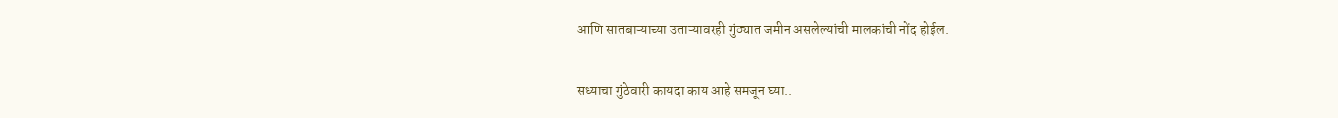आणि सातबाऱ्याच्या उताऱ्यावरही गुंठ्यात जमीन असलेल्यांची मालकांची नोंद होईल.

सध्याचा गुंठेवारी कायदा काय आहे समजून घ्या..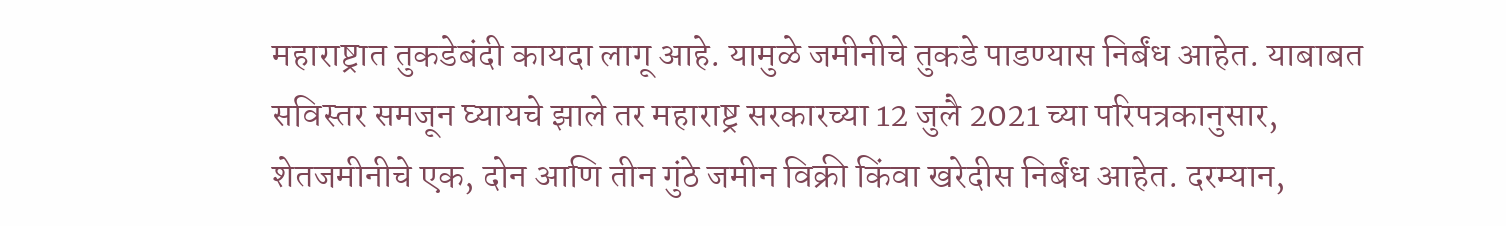महाराष्ट्रात तुकडेबंदी कायदा लागू आहे. यामुळे जमीनीचे तुकडे पाडण्यास निर्बंध आहेत. याबाबत सविस्तर समजून घ्यायचे झाले तर महाराष्ट्र सरकारच्या 12 जुलै 2021 च्या परिपत्रकानुसार, शेतजमीनीचे एक, दोन आणि तीन गुंठे जमीन विक्री किंवा खरेदीस निर्बंध आहेत. दरम्यान,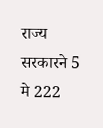राज्य सरकारने 5 मे 222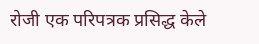रोजी एक परिपत्रक प्रसिद्ध केले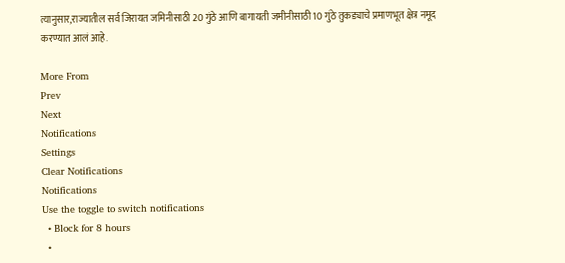त्यानुसार,राज्यातील सर्व जिरायत जमिनीसाठी 20 गुंठे आणि बागायती जमीनीसाठी 10 गुंठे तुकड्याचे प्रमाणभूत क्षेत्र नमूद करण्यात आलं आहे.

More From
Prev
Next
Notifications
Settings
Clear Notifications
Notifications
Use the toggle to switch notifications
  • Block for 8 hours
  •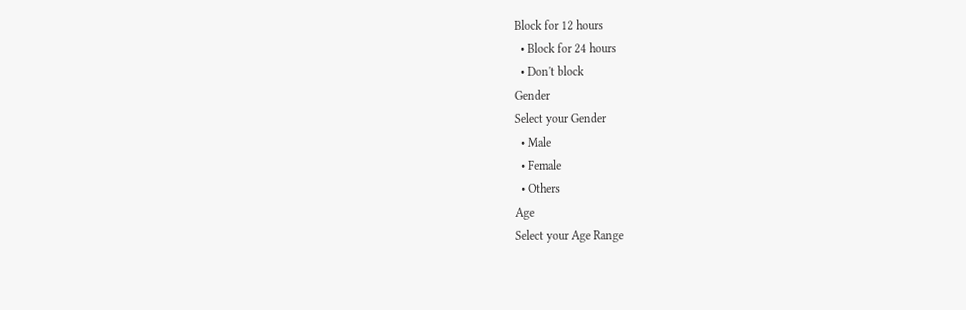Block for 12 hours
  • Block for 24 hours
  • Don't block
Gender
Select your Gender
  • Male
  • Female
  • Others
Age
Select your Age Range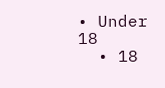• Under 18
  • 18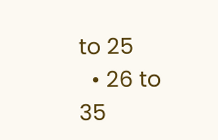to 25
  • 26 to 35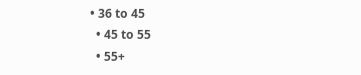• 36 to 45
  • 45 to 55
  • 55+